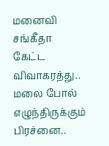மனைவி சங்கீதா கேட்ட விவாகரத்து.. மலை போல் எழுந்திருக்கும் பிரச்னை..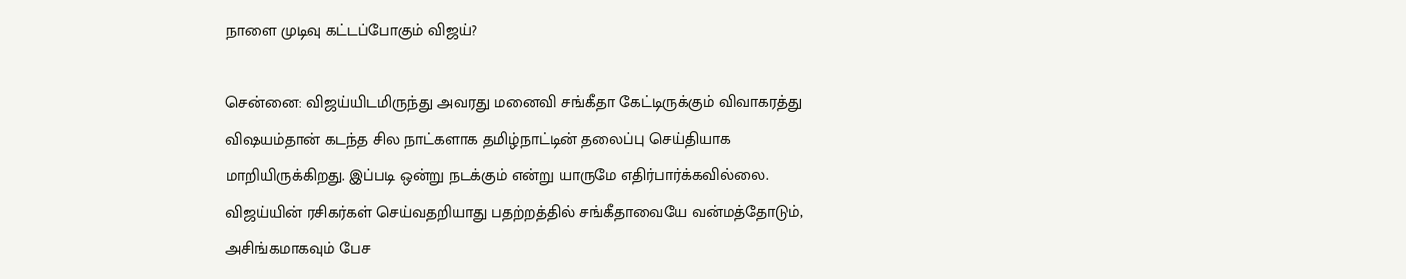நாளை முடிவு கட்டப்போகும் விஜய்?

சென்னை: விஜய்யிடமிருந்து அவரது மனைவி சங்கீதா கேட்டிருக்கும் விவாகரத்து விஷயம்தான் கடந்த சில நாட்களாக தமிழ்நாட்டின் தலைப்பு செய்தியாக மாறியிருக்கிறது. இப்படி ஒன்று நடக்கும் என்று யாருமே எதிர்பார்க்கவில்லை. விஜய்யின் ரசிகர்கள் செய்வதறியாது பதற்றத்தில் சங்கீதாவையே வன்மத்தோடும், அசிங்கமாகவும் பேச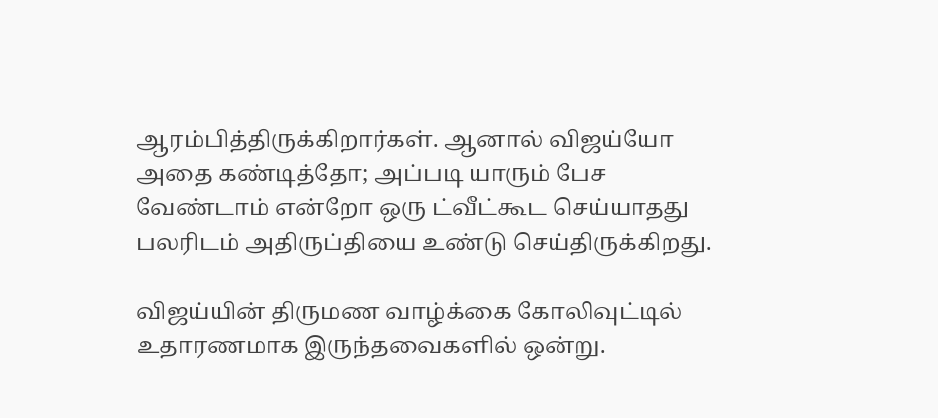ஆரம்பித்திருக்கிறார்கள். ஆனால் விஜய்யோ அதை கண்டித்தோ; அப்படி யாரும் பேச வேண்டாம் என்றோ ஒரு ட்வீட்கூட செய்யாதது பலரிடம் அதிருப்தியை உண்டு செய்திருக்கிறது.

விஜய்யின் திருமண வாழ்க்கை கோலிவுட்டில் உதாரணமாக இருந்தவைகளில் ஒன்று.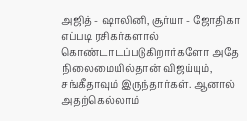அஜித் - ஷாலினி, சூர்யா - ஜோதிகா எப்படி ரசிகர்களால் கொண்டாடப்படுகிறார்களோ அதே நிலைமையில்தான் விஜய்யும், சங்கீதாவும் இருந்தார்கள். ஆனால் அதற்கெல்லாம்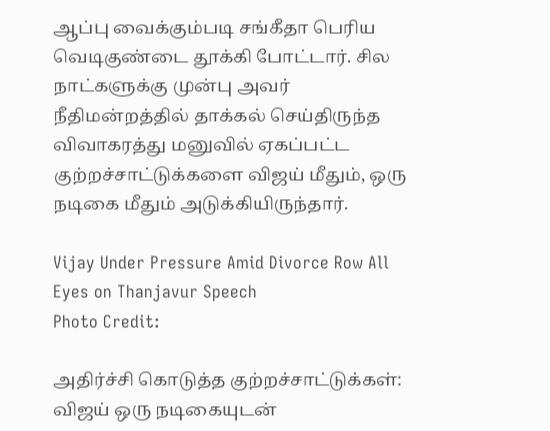ஆப்பு வைக்கும்படி சங்கீதா பெரிய வெடிகுண்டை தூக்கி போட்டார். சில நாட்களுக்கு முன்பு அவர் நீதிமன்றத்தில் தாக்கல் செய்திருந்த விவாகரத்து மனுவில் ஏகப்பட்ட குற்றச்சாட்டுக்களை விஜய் மீதும், ஒரு நடிகை மீதும் அடுக்கியிருந்தார்.

Vijay Under Pressure Amid Divorce Row All Eyes on Thanjavur Speech
Photo Credit:

அதிர்ச்சி கொடுத்த குற்றச்சாட்டுக்கள்: விஜய் ஒரு நடிகையுடன்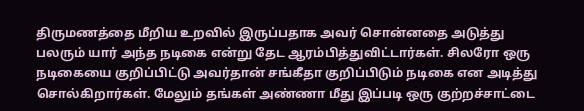திருமணத்தை மீறிய உறவில் இருப்பதாக அவர் சொன்னதை அடுத்து பலரும் யார் அந்த நடிகை என்று தேட ஆரம்பித்துவிட்டார்கள். சிலரோ ஒரு நடிகையை குறிப்பிட்டு அவர்தான் சங்கீதா குறிப்பிடும் நடிகை என அடித்து சொல்கிறார்கள். மேலும் தங்கள் அண்ணா மீது இப்படி ஒரு குற்றச்சாட்டை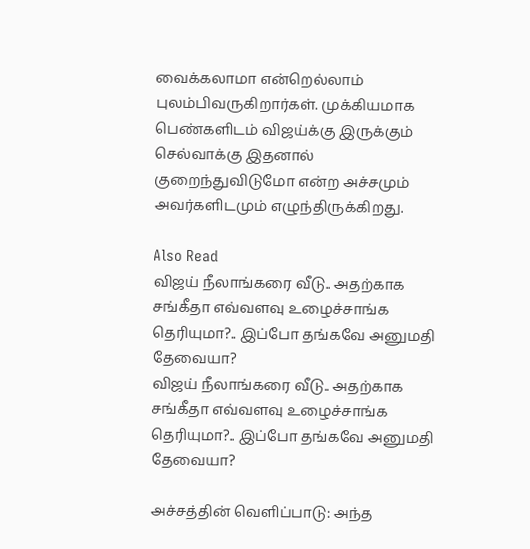வைக்கலாமா என்றெல்லாம் புலம்பிவருகிறார்கள். முக்கியமாக பெண்களிடம் விஜய்க்கு இருக்கும் செல்வாக்கு இதனால் குறைந்துவிடுமோ என்ற அச்சமும் அவர்களிடமும் எழுந்திருக்கிறது.

Also Read
விஜய் நீலாங்கரை வீடு.. அதற்காக சங்கீதா எவ்வளவு உழைச்சாங்க தெரியுமா?.. இப்போ தங்கவே அனுமதி தேவையா?
விஜய் நீலாங்கரை வீடு.. அதற்காக சங்கீதா எவ்வளவு உழைச்சாங்க தெரியுமா?.. இப்போ தங்கவே அனுமதி தேவையா?

அச்சத்தின் வெளிப்பாடு: அந்த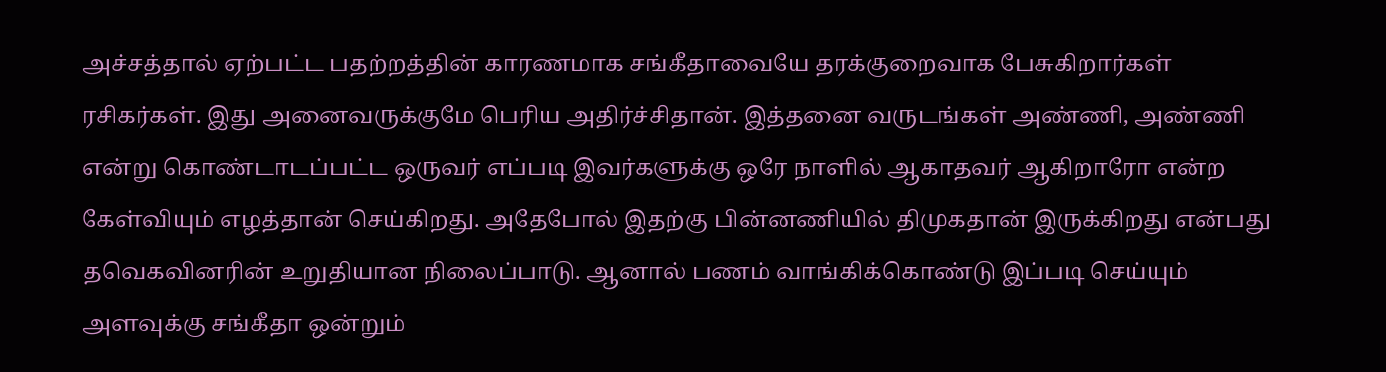அச்சத்தால் ஏற்பட்ட பதற்றத்தின் காரணமாக சங்கீதாவையே தரக்குறைவாக பேசுகிறார்கள் ரசிகர்கள். இது அனைவருக்குமே பெரிய அதிர்ச்சிதான். இத்தனை வருடங்கள் அண்ணி, அண்ணி என்று கொண்டாடப்பட்ட ஒருவர் எப்படி இவர்களுக்கு ஒரே நாளில் ஆகாதவர் ஆகிறாரோ என்ற கேள்வியும் எழத்தான் செய்கிறது. அதேபோல் இதற்கு பின்னணியில் திமுகதான் இருக்கிறது என்பது தவெகவினரின் உறுதியான நிலைப்பாடு. ஆனால் பணம் வாங்கிக்கொண்டு இப்படி செய்யும் அளவுக்கு சங்கீதா ஒன்றும்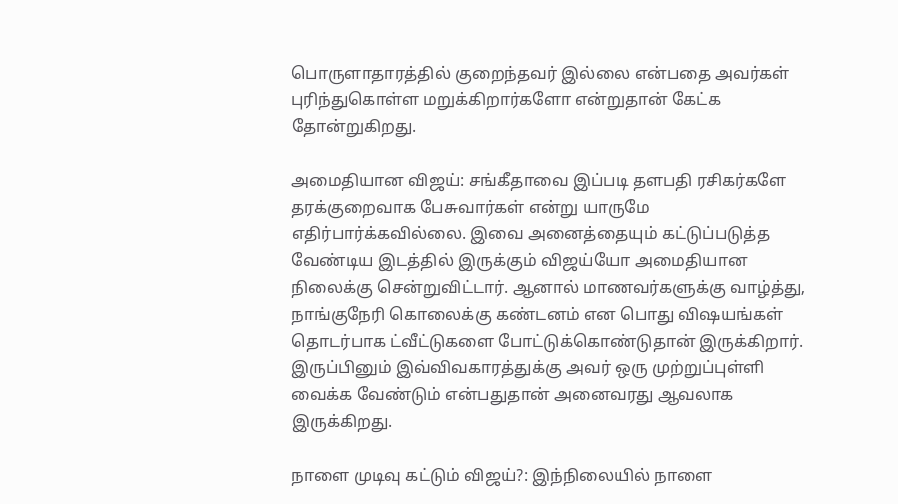பொருளாதாரத்தில் குறைந்தவர் இல்லை என்பதை அவர்கள் புரிந்துகொள்ள மறுக்கிறார்களோ என்றுதான் கேட்க தோன்றுகிறது.

அமைதியான விஜய்: சங்கீதாவை இப்படி தளபதி ரசிகர்களே தரக்குறைவாக பேசுவார்கள் என்று யாருமே எதிர்பார்க்கவில்லை. இவை அனைத்தையும் கட்டுப்படுத்த வேண்டிய இடத்தில் இருக்கும் விஜய்யோ அமைதியான நிலைக்கு சென்றுவிட்டார். ஆனால் மாணவர்களுக்கு வாழ்த்து, நாங்குநேரி கொலைக்கு கண்டனம் என பொது விஷயங்கள் தொடர்பாக ட்வீட்டுகளை போட்டுக்கொண்டுதான் இருக்கிறார். இருப்பினும் இவ்விவகாரத்துக்கு அவர் ஒரு முற்றுப்புள்ளி வைக்க வேண்டும் என்பதுதான் அனைவரது ஆவலாக இருக்கிறது.

நாளை முடிவு கட்டும் விஜய்?: இந்நிலையில் நாளை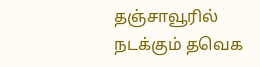தஞ்சாவூரில் நடக்கும் தவெக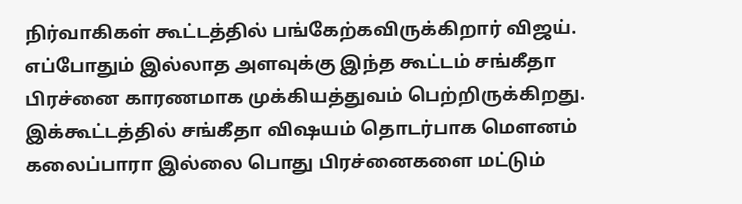நிர்வாகிகள் கூட்டத்தில் பங்கேற்கவிருக்கிறார் விஜய். எப்போதும் இல்லாத அளவுக்கு இந்த கூட்டம் சங்கீதா பிரச்னை காரணமாக முக்கியத்துவம் பெற்றிருக்கிறது. இக்கூட்டத்தில் சங்கீதா விஷயம் தொடர்பாக மௌனம் கலைப்பாரா இல்லை பொது பிரச்னைகளை மட்டும்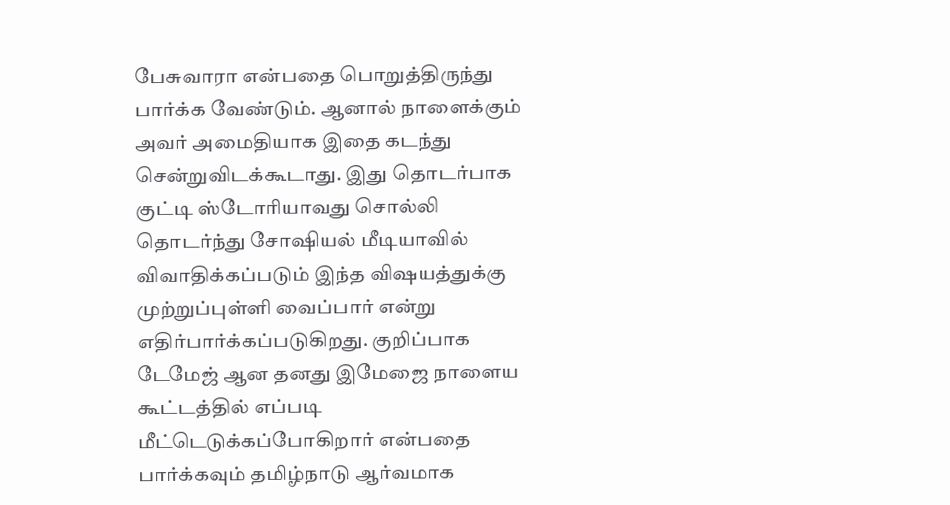பேசுவாரா என்பதை பொறுத்திருந்து பார்க்க வேண்டும். ஆனால் நாளைக்கும் அவர் அமைதியாக இதை கடந்து சென்றுவிடக்கூடாது. இது தொடர்பாக குட்டி ஸ்டோரியாவது சொல்லி தொடர்ந்து சோஷியல் மீடியாவில் விவாதிக்கப்படும் இந்த விஷயத்துக்கு முற்றுப்புள்ளி வைப்பார் என்று எதிர்பார்க்கப்படுகிறது. குறிப்பாக டேமேஜ் ஆன தனது இமேஜை நாளைய கூட்டத்தில் எப்படி மீட்டெடுக்கப்போகிறார் என்பதை பார்க்கவும் தமிழ்நாடு ஆர்வமாக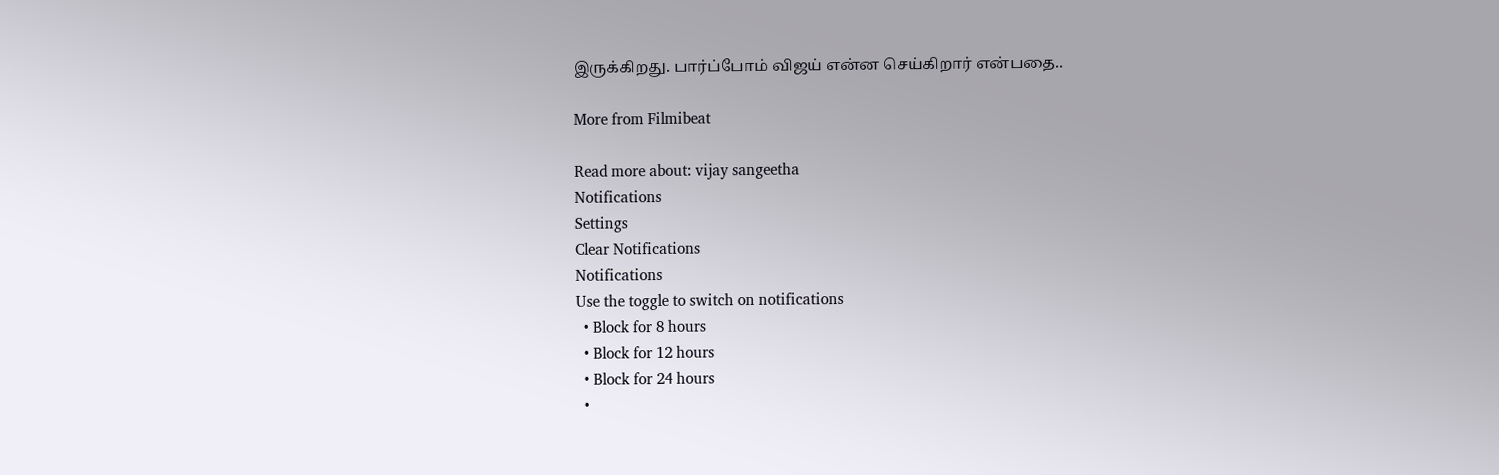இருக்கிறது. பார்ப்போம் விஜய் என்ன செய்கிறார் என்பதை..

More from Filmibeat

Read more about: vijay sangeetha
Notifications
Settings
Clear Notifications
Notifications
Use the toggle to switch on notifications
  • Block for 8 hours
  • Block for 12 hours
  • Block for 24 hours
  •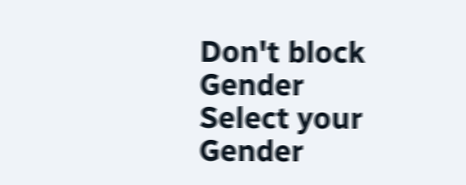Don't block
Gender
Select your Gender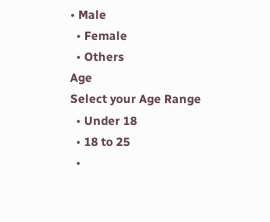• Male
  • Female
  • Others
Age
Select your Age Range
  • Under 18
  • 18 to 25
  •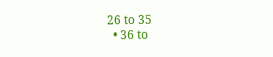26 to 35
  • 36 to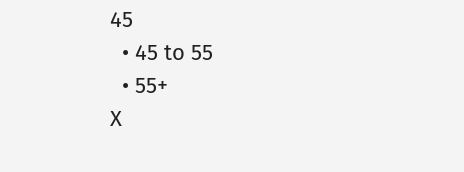45
  • 45 to 55
  • 55+
X